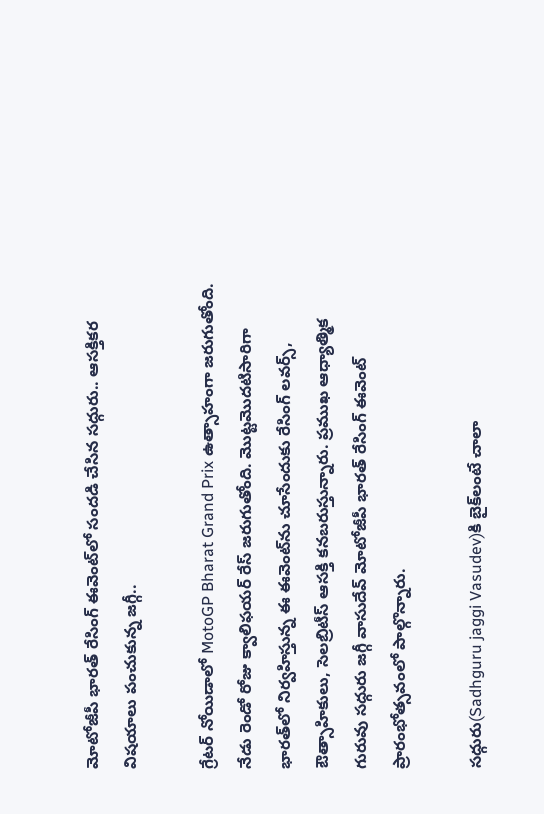మోటోజీపీ భారత్ రేసింగ్‌ ఈవెంట్‌లో సందడి చేసిన సద్గురు.. ఆసక్తికర విషయాలు పంచుకున్న జగ్గీ..

గ్రేటర్‌ నోయిడాలో MotoGP Bharat Grand Prix ఉత్సాహంగా జరుగుతోంది. నేడు రెండో రోజు క్వాలిఫయర్‌ రేస్‌ జరుగుతోంది. మొట్టమొదటిసారిగా భారత్‌లో నిర్వహిస్తున్న ఈ ఈవెంట్‌ను చూసేందుకు రేసింగ్‌ లవర్స్‌, ఔత్సాహికులు, సెలబ్రిటీస్‌ ఆసక్తి కనబరుస్తున్నారు. ప్రముఖ ఆధ్యాత్మిక గురువు సద్గురు జగ్గీ వాసుదేవ్ మోటోజీపీ భారత్ రేసింగ్ ఈవెంట్ ప్రారంభోత్సవంలో పాల్గొన్నారు.

సద్గురు(Sadhguru jaggi Vasudev)కి బైక్‌లంటే చాలా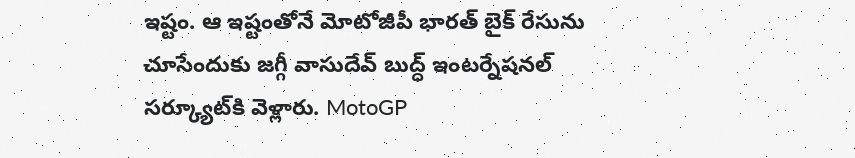ఇష్టం. ఆ ఇష్టంతోనే మోటోజీపీ భారత్‌ బైక్ రేసును చూసేందుకు జగ్గీ వాసుదేవ్‌ బుద్ధ్‌ ఇంటర్నేషనల్‌ సర్క్యూట్‌కి వెళ్లారు. MotoGP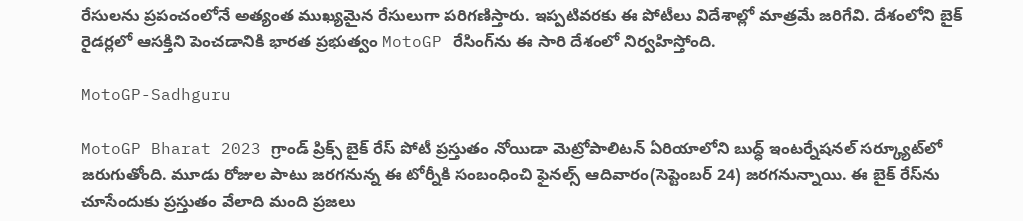రేసులను ప్రపంచంలోనే అత్యంత ముఖ్యమైన రేసులుగా పరిగణిస్తారు. ఇప్పటివరకు ఈ పోటీలు విదేశాల్లో మాత్రమే జరిగేవి. దేశంలోని బైక్ రైడర్లలో ఆసక్తిని పెంచడానికి భారత ప్రభుత్వం MotoGP రేసింగ్‌ను ఈ సారి దేశంలో నిర్వహిస్తోంది.

MotoGP-Sadhguru

MotoGP Bharat 2023 గ్రాండ్‌ ప్రిక్స్‌ బైక్ రేస్ పోటీ ప్రస్తుతం నోయిడా మెట్రోపాలిటన్ ఏరియాలోని బుద్ధ్‌ ఇంటర్నేషనల్ సర్క్యూట్‌లో జరుగుతోంది. మూడు రోజుల పాటు జరగనున్న ఈ టోర్నీకి సంబంధించి ఫైనల్స్‌ ఆదివారం(సెప్టెంబర్‌ 24) జరగనున్నాయి. ఈ బైక్‌ రేస్‌ను చూసేందుకు ప్రస్తుతం వేలాది మంది ప్రజలు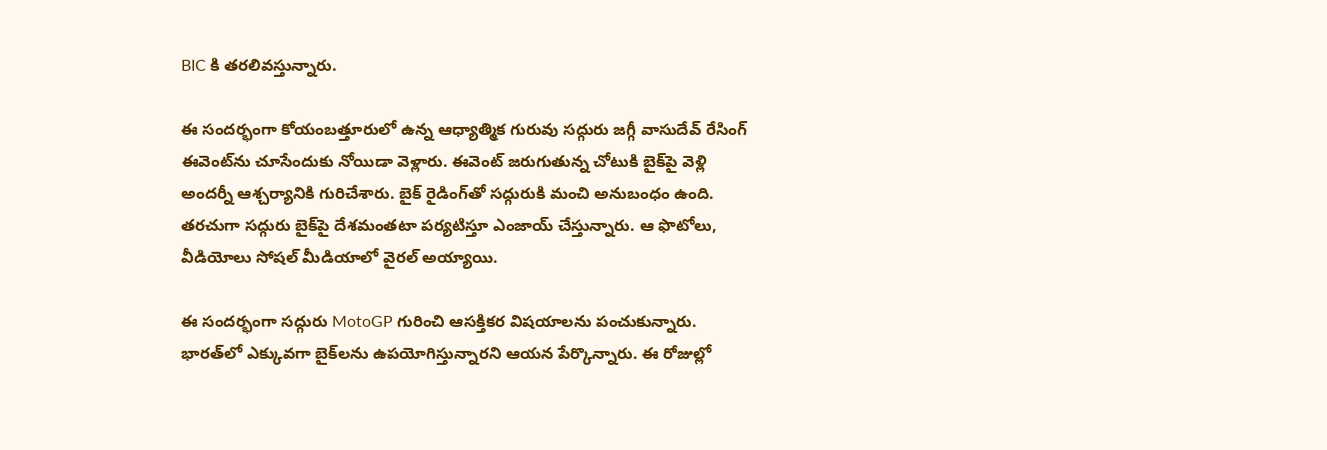BIC కి తరలివస్తున్నారు.

ఈ సందర్భంగా కోయంబత్తూరులో ఉన్న ఆధ్యాత్మిక గురువు సద్గురు జగ్గీ వాసుదేవ్ రేసింగ్‌ ఈవెంట్‌ను చూసేందుకు నోయిడా వెళ్లారు. ఈవెంట్‌ జరుగుతున్న చోటుకి బైక్‌పై వెళ్లి అందర్నీ ఆశ్చర్యానికి గురిచేశారు. బైక్ రైడింగ్‌తో సద్గురుకి మంచి అనుబంధం ఉంది. తరచుగా సద్గురు బైక్‌పై దేశమంతటా పర్యటిస్తూ ఎంజాయ్‌ చేస్తున్నారు. ఆ ఫొటోలు, వీడియోలు సోషల్‌ మీడియాలో వైరల్‌ అయ్యాయి.

ఈ సందర్భంగా సద్గురు MotoGP గురించి ఆసక్తికర విషయాలను పంచుకున్నారు. భారత్‌లో ఎక్కువగా బైక్‌లను ఉపయోగిస్తున్నారని ఆయన పేర్కొన్నారు. ఈ రోజుల్లో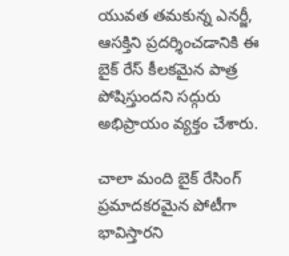యువత తమకున్న ఎనర్జీ, ఆసక్తిని ప్రదర్శించడానికి ఈ బైక్‌ రేస్‌ కీలకమైన పాత్ర పోషిస్తుందని సద్గురు అభిప్రాయం వ్యక్తం చేశారు.

చాలా మంది బైక్ రేసింగ్ ప్రమాదకరమైన పోటీగా భావిస్తారని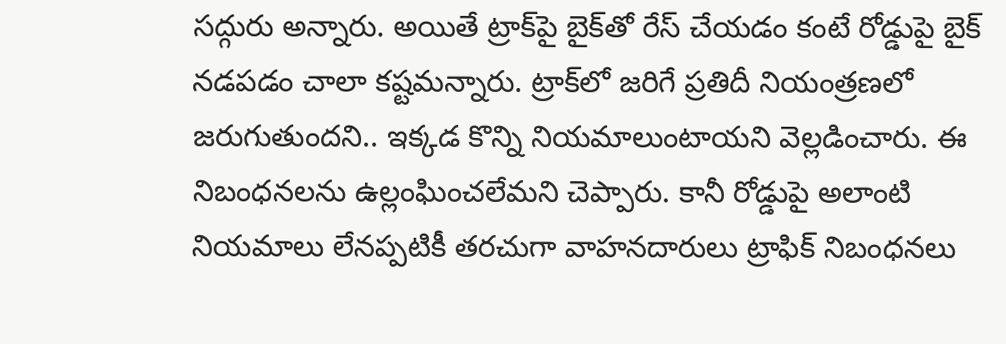సద్గురు అన్నారు. అయితే ట్రాక్‌పై బైక్‌తో రేస్‌ చేయడం కంటే రోడ్డుపై బైక్ నడపడం చాలా కష్టమన్నారు. ట్రాక్‌లో జరిగే ప్రతిదీ నియంత్రణలో జరుగుతుందని.. ఇక్కడ కొన్ని నియమాలుంటాయని వెల్లడించారు. ఈ నిబంధనలను ఉల్లంఘించలేమని చెప్పారు. కానీ రోడ్డుపై అలాంటి నియమాలు లేనప్పటికీ తరచుగా వాహనదారులు ట్రాఫిక్‌ నిబంధనలు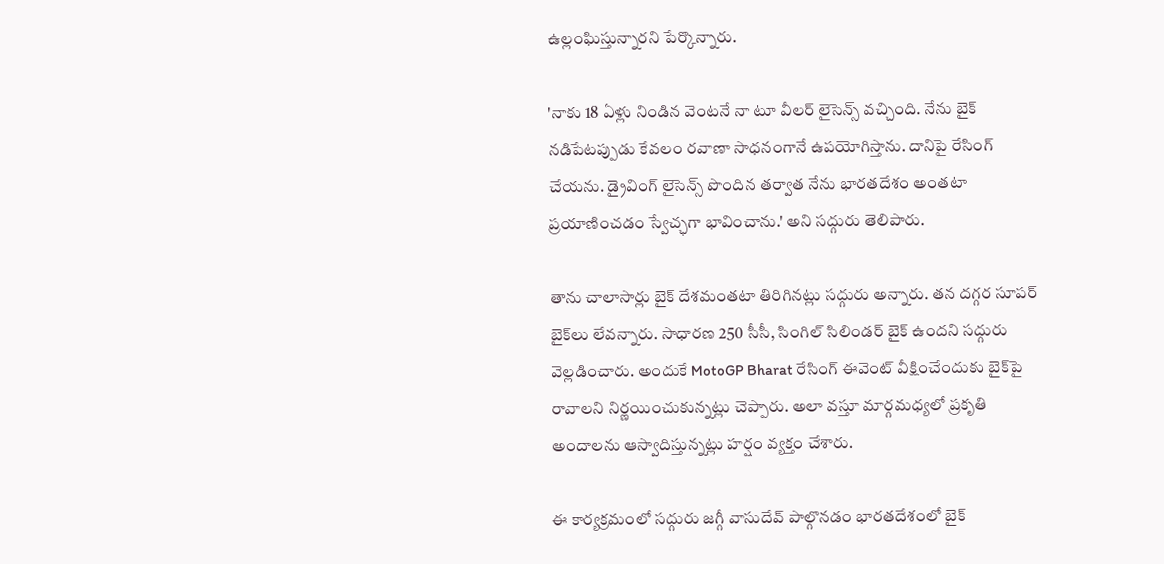ఉల్లంఘిస్తున్నారని పేర్కొన్నారు.

'నాకు 18 ఏళ్లు నిండిన వెంటనే నా టూ వీలర్ లైసెన్స్ వచ్చింది. నేను బైక్‌ నడిపేటప్పుడు కేవలం రవాణా సాధనంగానే ఉపయోగిస్తాను. దానిపై రేసింగ్‌ చేయను. డ్రైవింగ్‌ లైసెన్స్ పొందిన తర్వాత నేను భారతదేశం అంతటా ప్రయాణించడం స్వేచ్ఛగా భావించాను.' అని సద్గురు తెలిపారు.

తాను చాలాసార్లు బైక్‌ దేశమంతటా తిరిగినట్లు సద్గురు అన్నారు. తన దగ్గర సూపర్ బైక్‌లు లేవన్నారు. సాధారణ 250 సీసీ, సింగిల్ సిలిండర్ బైక్ ఉందని సద్గురు వెల్లడించారు. అందుకే MotoGP Bharat రేసింగ్ ఈవెంట్‌ వీక్షించేందుకు బైక్‌పై రావాలని నిర్ణయించుకున్నట్లు చెప్పారు. అలా వస్తూ మార్గమధ్యలో ప్రకృతి అందాలను ఆస్వాదిస్తున్నట్లు హర్షం వ్యక్తం చేశారు.

ఈ కార్యక్రమంలో సద్గురు జగ్గీ వాసుదేవ్ పాల్గొనడం భారతదేశంలో బైక్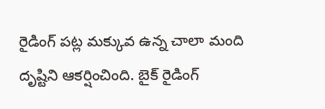రైడింగ్ పట్ల మక్కువ ఉన్న చాలా మంది దృష్టిని ఆకర్షించింది. బైక్ రైడింగ్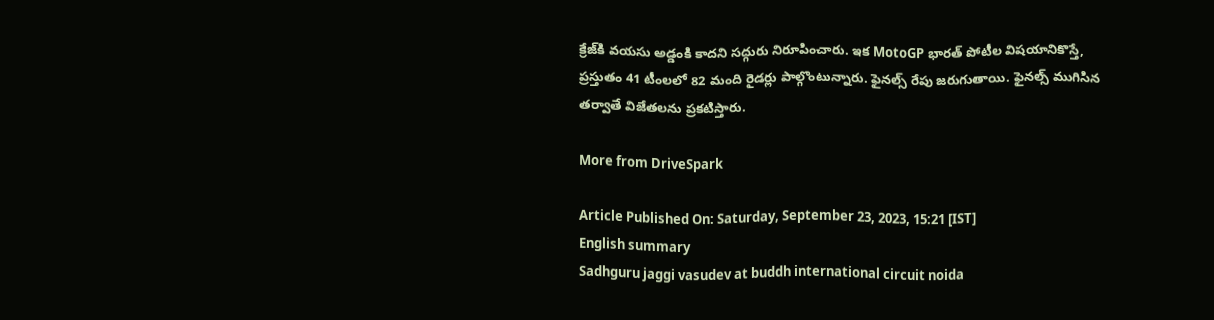క్రేజ్‌కి వయసు అడ్డంకి కాదని సద్గురు నిరూపించారు. ఇక MotoGP భారత్ పోటీల విషయానికొస్తే, ప్రస్తుతం 41 టీంలలో 82 మంది రైడర్లు పాల్గొంటున్నారు. ఫైనల్స్ రేపు జరుగుతాయి. ఫైనల్స్ ముగిసిన తర్వాతే విజేతలను ప్రకటిస్తారు.

More from DriveSpark

Article Published On: Saturday, September 23, 2023, 15:21 [IST]
English summary
Sadhguru jaggi vasudev at buddh international circuit noida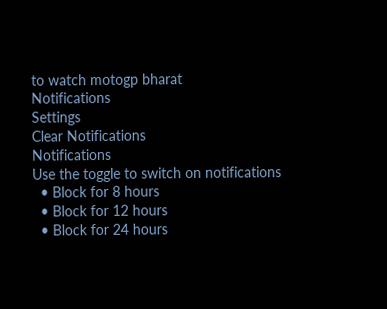to watch motogp bharat
Notifications
Settings
Clear Notifications
Notifications
Use the toggle to switch on notifications
  • Block for 8 hours
  • Block for 12 hours
  • Block for 24 hours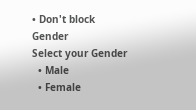• Don't block
Gender
Select your Gender
  • Male
  • Female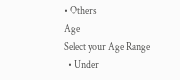• Others
Age
Select your Age Range
  • Under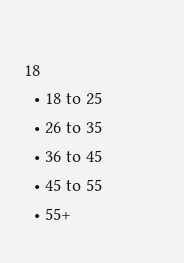18
  • 18 to 25
  • 26 to 35
  • 36 to 45
  • 45 to 55
  • 55+